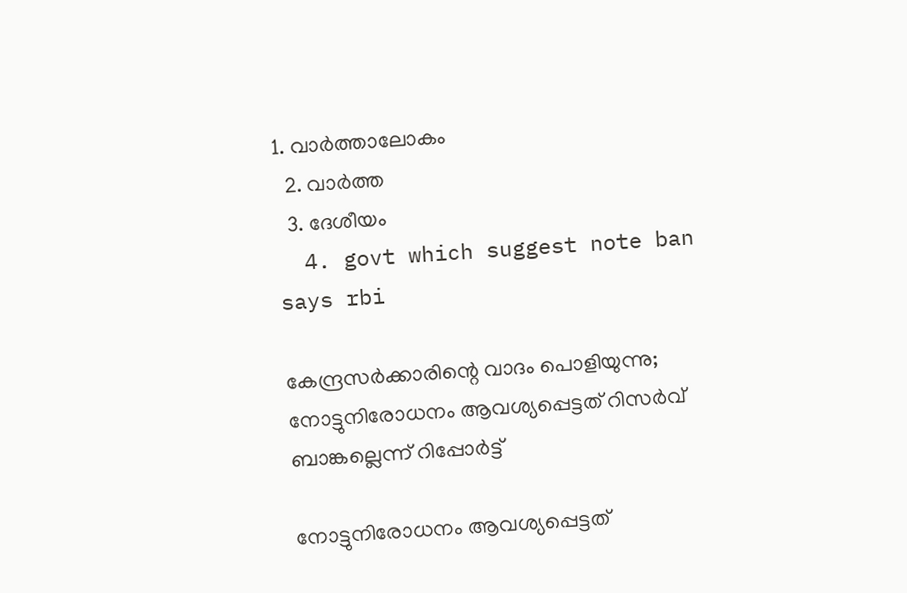1. വാര്‍ത്താലോകം
  2. വാര്‍ത്ത
  3. ദേശീയം
  4. govt which suggest note ban says rbi

കേന്ദ്രസര്‍ക്കാരിന്റെ വാദം പൊളിയുന്നു; നോട്ടുനിരോധനം ആവശ്യപ്പെട്ടത് റിസര്‍വ് ബാങ്കല്ലെന്ന് റിപ്പോര്‍ട്ട്

നോട്ടുനിരോധനം ആവശ്യപ്പെട്ടത്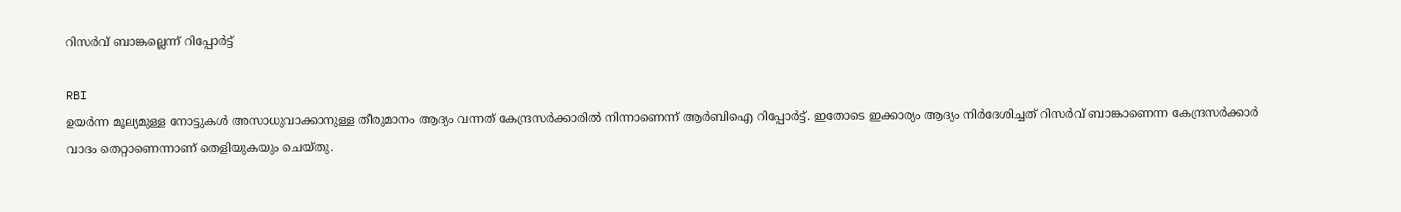റിസര്‍വ് ബാങ്കല്ലെന്ന് റിപ്പോര്‍ട്ട്

RBI
ഉയര്‍ന്ന മൂല്യമുള്ള നോട്ടുകള്‍ അസാധുവാക്കാനുള്ള തീരുമാനം ആദ്യം വന്നത് കേന്ദ്രസര്‍ക്കാരില്‍ നിന്നാണെന്ന് ആര്‍ബിഐ റിപ്പോര്‍ട്ട്. ഇതോടെ ഇക്കാര്യം ആദ്യം നിര്‍ദേശിച്ചത് റിസര്‍വ് ബാങ്കാണെന്ന കേന്ദ്രസര്‍ക്കാര്‍ വാദം തെറ്റാണെന്നാണ് തെളിയുകയും ചെയ്തു.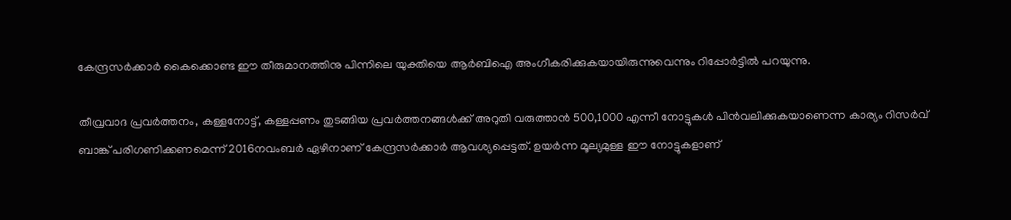കേന്ദ്രസര്‍ക്കാര്‍ കൈക്കൊണ്ട ഈ തീരുമാനത്തിനു പിന്നിലെ യുക്തിയെ ആര്‍ബിഐ അംഗീകരിക്കുകയായിരുന്നുവെന്നും റിപ്പോര്‍ട്ടില്‍ പറയുന്നു.

തീവ്രവാദ പ്രവര്‍ത്തനം, കള്ളനോട്ട്, കള്ളപ്പണം തുടങ്ങിയ പ്രവര്‍ത്തനങ്ങള്‍ക്ക് അറുതി വരുത്താന്‍ 500,1000 എന്നീ നോട്ടുകള്‍ പിന്‍‌വലിക്കുകയാണെന്ന കാര്യം റിസര്‍വ് ബാങ്ക് പരിഗണിക്കണമെന്ന് 2016നവംബര്‍ ഏഴിനാണ് കേന്ദ്രസര്‍ക്കാര്‍ ആവശ്യപ്പെട്ടത്‌. ഉയര്‍ന്ന മൂല്യമുള്ള ഈ നോട്ടുകളാണ്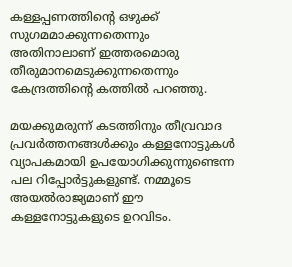കള്ളപ്പണത്തിന്റെ ഒഴുക്ക് സുഗമമാക്കുന്നതെന്നും അതിനാലാണ് ഇത്തരമൊരു തീരുമാനമെടുക്കുന്നതെന്നും കേന്ദ്രത്തിന്റെ കത്തില്‍ പറഞ്ഞു.

മയക്കുമരുന്ന് കടത്തിനും തീവ്രവാദ പ്രവര്‍ത്തനങ്ങള്‍ക്കും കള്ളനോട്ടുകള്‍ വ്യാപകമായി ഉപയോഗിക്കുന്നുണ്ടെന്ന പല റിപ്പോര്‍ട്ടുകളുണ്ട്. നമ്മൂടെ അയല്‍രാജ്യമാണ് ഈ കള്ളനോട്ടുകളുടെ ഉറവിടം.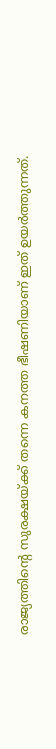രാജ്യത്തിന്റെ സുരക്ഷയ്ക്ക് തന്നെ കനത്ത ഭീഷണിയാണ് ഇത് ഉയര്‍ത്തുന്നത്.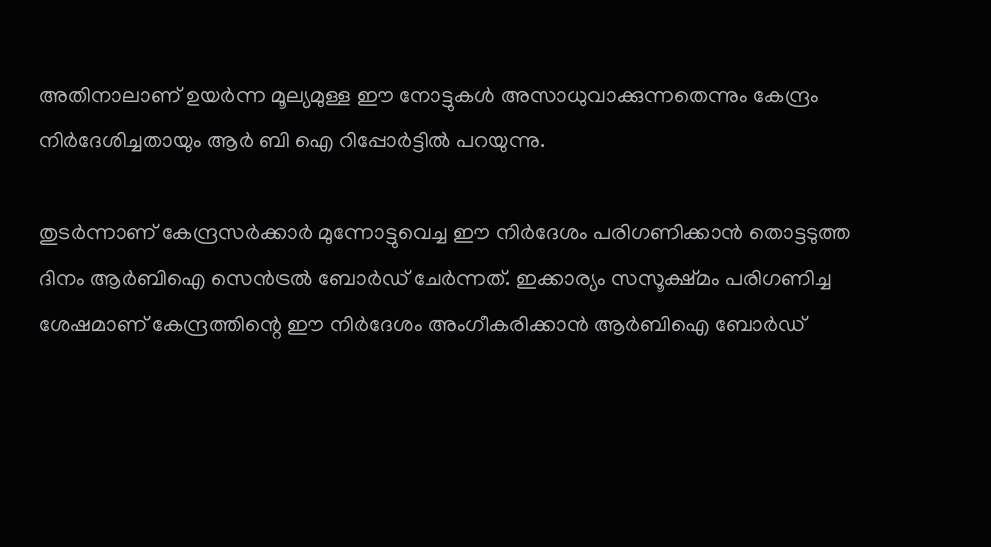അതിനാലാണ് ഉയര്‍ന്ന മൂല്യമുള്ള ഈ നോട്ടുകള്‍ അസാധുവാക്കുന്നതെന്നും കേന്ദ്രം നിര്‍ദേശിച്ചതായും ആര്‍ ബി ഐ റിപ്പോര്‍ട്ടില്‍ പറയുന്നു.

തുടര്‍ന്നാണ് കേന്ദ്രസര്‍ക്കാര്‍ മുന്നോട്ടുവെച്ച ഈ നിര്‍ദേശം പരിഗണിക്കാന്‍ തൊട്ടടുത്ത ദിനം ആര്‍ബിഐ സെന്‍ട്രല്‍ ബോര്‍ഡ് ചേര്‍ന്നത്. ഇക്കാര്യം സസൂക്ഷ്മം പരിഗണിച്ച ശേഷമാണ് കേന്ദ്രത്തിന്റെ ഈ നിര്‍ദേശം അംഗീകരിക്കാന്‍ ആര്‍ബിഐ ബോര്‍ഡ്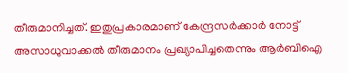തീരുമാനിച്ചത്. ഇതുപ്രകാരമാണ് കേന്ദ്രസര്‍ക്കാര്‍ നോട്ട് അസാധുവാക്കല്‍ തീരുമാനം പ്രഖ്യാപിച്ചതെന്നും ആര്‍ബിഐ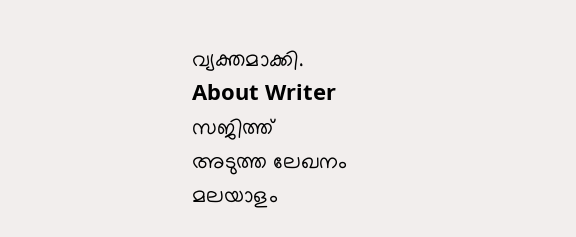വ്യക്തമാക്കി.
About Writer
സജിത്ത്
അടുത്ത ലേഖനം
മലയാളം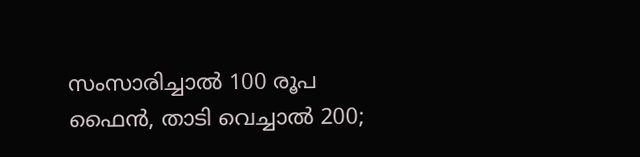സംസാരിച്ചാൽ 100 രൂപ ഫൈൻ, താടി വെച്ചാൽ 200;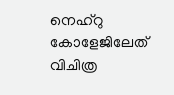നെഹ്റു കോളേജിലേത് വിചിത്ര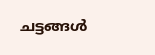ചട്ടങ്ങൾ